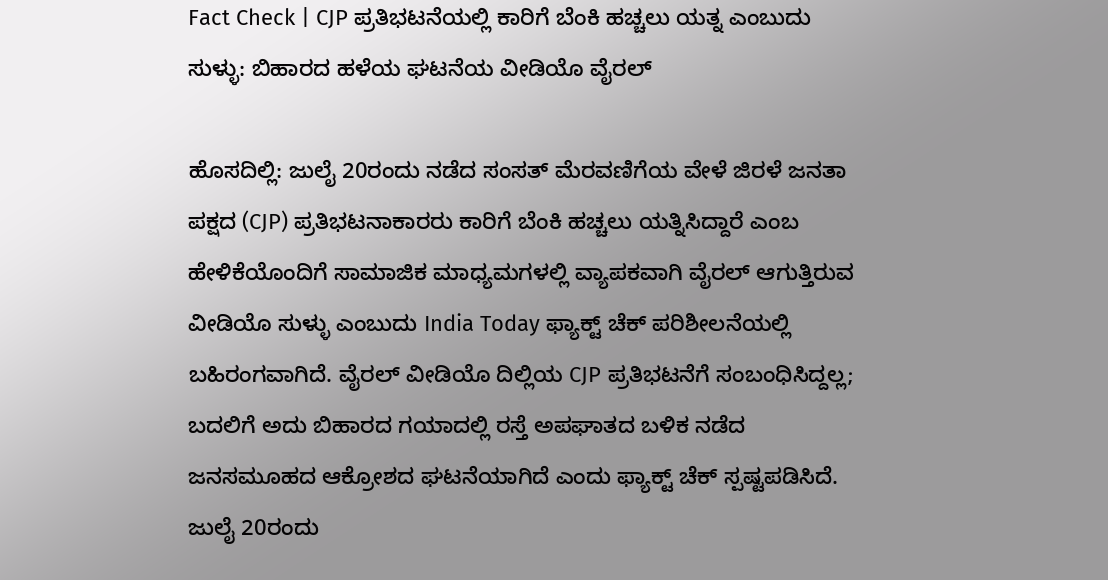Fact Check | CJP ಪ್ರತಿಭಟನೆಯಲ್ಲಿ ಕಾರಿಗೆ ಬೆಂಕಿ ಹಚ್ಚಲು ಯತ್ನ ಎಂಬುದು ಸುಳ್ಳು: ಬಿಹಾರದ ಹಳೆಯ ಘಟನೆಯ ವೀಡಿಯೊ ವೈರಲ್

ಹೊಸದಿಲ್ಲಿ: ಜುಲೈ 20ರಂದು ನಡೆದ ಸಂಸತ್ ಮೆರವಣಿಗೆಯ ವೇಳೆ ಜಿರಳೆ ಜನತಾ ಪಕ್ಷದ (CJP) ಪ್ರತಿಭಟನಾಕಾರರು ಕಾರಿಗೆ ಬೆಂಕಿ ಹಚ್ಚಲು ಯತ್ನಿಸಿದ್ದಾರೆ ಎಂಬ ಹೇಳಿಕೆಯೊಂದಿಗೆ ಸಾಮಾಜಿಕ ಮಾಧ್ಯಮಗಳಲ್ಲಿ ವ್ಯಾಪಕವಾಗಿ ವೈರಲ್ ಆಗುತ್ತಿರುವ ವೀಡಿಯೊ ಸುಳ್ಳು ಎಂಬುದು India Today ಫ್ಯಾಕ್ಟ್ ಚೆಕ್ ಪರಿಶೀಲನೆಯಲ್ಲಿ ಬಹಿರಂಗವಾಗಿದೆ. ವೈರಲ್ ವೀಡಿಯೊ ದಿಲ್ಲಿಯ CJP ಪ್ರತಿಭಟನೆಗೆ ಸಂಬಂಧಿಸಿದ್ದಲ್ಲ; ಬದಲಿಗೆ ಅದು ಬಿಹಾರದ ಗಯಾದಲ್ಲಿ ರಸ್ತೆ ಅಪಘಾತದ ಬಳಿಕ ನಡೆದ ಜನಸಮೂಹದ ಆಕ್ರೋಶದ ಘಟನೆಯಾಗಿದೆ ಎಂದು ಫ್ಯಾಕ್ಟ್ ಚೆಕ್ ಸ್ಪಷ್ಟಪಡಿಸಿದೆ.
ಜುಲೈ 20ರಂದು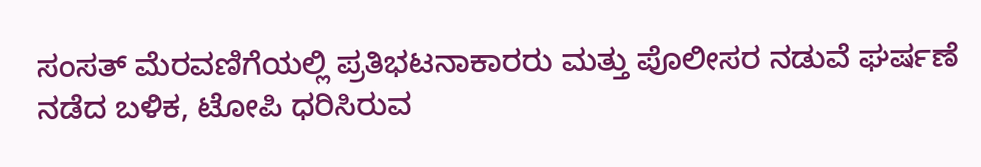ಸಂಸತ್ ಮೆರವಣಿಗೆಯಲ್ಲಿ ಪ್ರತಿಭಟನಾಕಾರರು ಮತ್ತು ಪೊಲೀಸರ ನಡುವೆ ಘರ್ಷಣೆ ನಡೆದ ಬಳಿಕ, ಟೋಪಿ ಧರಿಸಿರುವ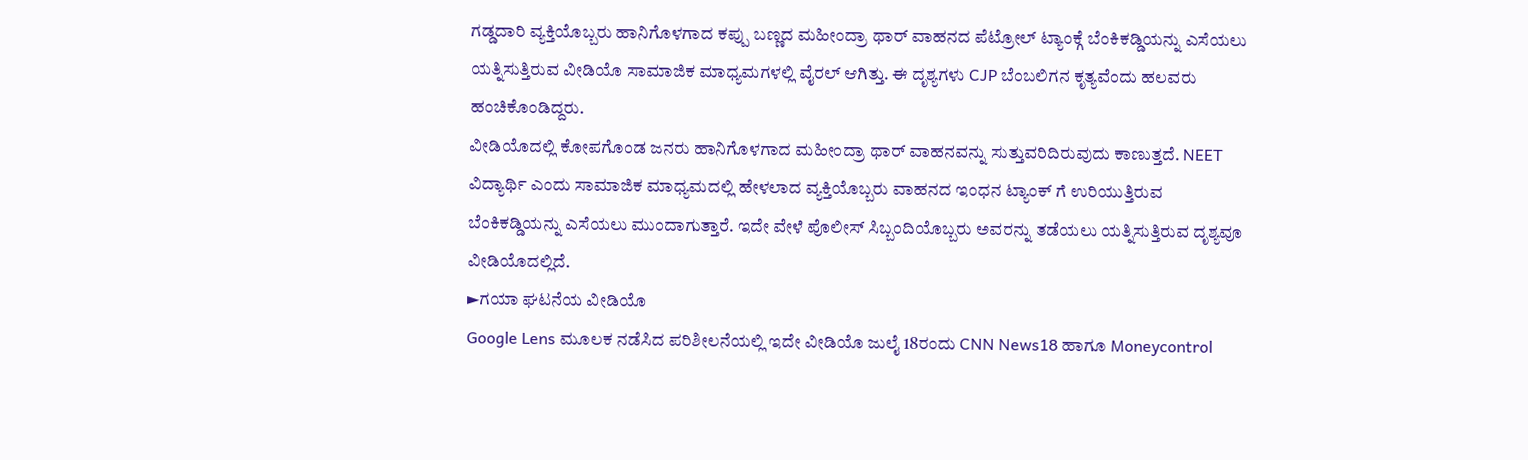ಗಡ್ಡದಾರಿ ವ್ಯಕ್ತಿಯೊಬ್ಬರು ಹಾನಿಗೊಳಗಾದ ಕಪ್ಪು ಬಣ್ಣದ ಮಹೀಂದ್ರಾ ಥಾರ್ ವಾಹನದ ಪೆಟ್ರೋಲ್ ಟ್ಯಾಂಕ್ಗೆ ಬೆಂಕಿಕಡ್ಡಿಯನ್ನು ಎಸೆಯಲು ಯತ್ನಿಸುತ್ತಿರುವ ವೀಡಿಯೊ ಸಾಮಾಜಿಕ ಮಾಧ್ಯಮಗಳಲ್ಲಿ ವೈರಲ್ ಆಗಿತ್ತು. ಈ ದೃಶ್ಯಗಳು CJP ಬೆಂಬಲಿಗನ ಕೃತ್ಯವೆಂದು ಹಲವರು ಹಂಚಿಕೊಂಡಿದ್ದರು.
ವೀಡಿಯೊದಲ್ಲಿ ಕೋಪಗೊಂಡ ಜನರು ಹಾನಿಗೊಳಗಾದ ಮಹೀಂದ್ರಾ ಥಾರ್ ವಾಹನವನ್ನು ಸುತ್ತುವರಿದಿರುವುದು ಕಾಣುತ್ತದೆ. NEET ವಿದ್ಯಾರ್ಥಿ ಎಂದು ಸಾಮಾಜಿಕ ಮಾಧ್ಯಮದಲ್ಲಿ ಹೇಳಲಾದ ವ್ಯಕ್ತಿಯೊಬ್ಬರು ವಾಹನದ ಇಂಧನ ಟ್ಯಾಂಕ್ ಗೆ ಉರಿಯುತ್ತಿರುವ ಬೆಂಕಿಕಡ್ಡಿಯನ್ನು ಎಸೆಯಲು ಮುಂದಾಗುತ್ತಾರೆ. ಇದೇ ವೇಳೆ ಪೊಲೀಸ್ ಸಿಬ್ಬಂದಿಯೊಬ್ಬರು ಅವರನ್ನು ತಡೆಯಲು ಯತ್ನಿಸುತ್ತಿರುವ ದೃಶ್ಯವೂ ವೀಡಿಯೊದಲ್ಲಿದೆ.
►ಗಯಾ ಘಟನೆಯ ವೀಡಿಯೊ
Google Lens ಮೂಲಕ ನಡೆಸಿದ ಪರಿಶೀಲನೆಯಲ್ಲಿ ಇದೇ ವೀಡಿಯೊ ಜುಲೈ 18ರಂದು CNN News18 ಹಾಗೂ Moneycontrol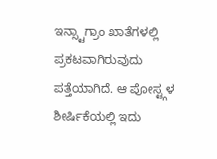ಇನ್ಸ್ಟಾಗ್ರಾಂ ಖಾತೆಗಳಲ್ಲಿ ಪ್ರಕಟವಾಗಿರುವುದು ಪತ್ತೆಯಾಗಿದೆ. ಆ ಪೋಸ್ಟ್ಗಳ ಶೀರ್ಷಿಕೆಯಲ್ಲಿ ಇದು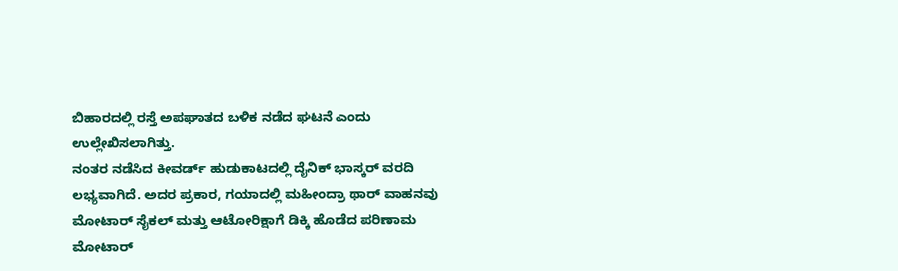ಬಿಹಾರದಲ್ಲಿ ರಸ್ತೆ ಅಪಘಾತದ ಬಳಿಕ ನಡೆದ ಘಟನೆ ಎಂದು ಉಲ್ಲೇಖಿಸಲಾಗಿತ್ತು.
ನಂತರ ನಡೆಸಿದ ಕೀವರ್ಡ್ ಹುಡುಕಾಟದಲ್ಲಿ ದೈನಿಕ್ ಭಾಸ್ಕರ್ ವರದಿ ಲಭ್ಯವಾಗಿದೆ. ಅದರ ಪ್ರಕಾರ, ಗಯಾದಲ್ಲಿ ಮಹೀಂದ್ರಾ ಥಾರ್ ವಾಹನವು ಮೋಟಾರ್ ಸೈಕಲ್ ಮತ್ತು ಆಟೋರಿಕ್ಷಾಗೆ ಡಿಕ್ಕಿ ಹೊಡೆದ ಪರಿಣಾಮ ಮೋಟಾರ್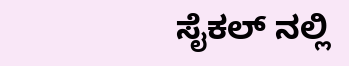ಸೈಕಲ್ ನಲ್ಲಿ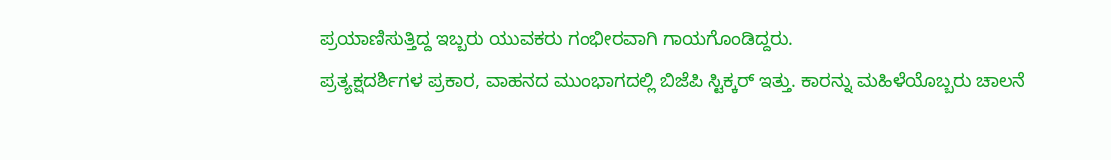ಪ್ರಯಾಣಿಸುತ್ತಿದ್ದ ಇಬ್ಬರು ಯುವಕರು ಗಂಭೀರವಾಗಿ ಗಾಯಗೊಂಡಿದ್ದರು.
ಪ್ರತ್ಯಕ್ಷದರ್ಶಿಗಳ ಪ್ರಕಾರ, ವಾಹನದ ಮುಂಭಾಗದಲ್ಲಿ ಬಿಜೆಪಿ ಸ್ಟಿಕ್ಕರ್ ಇತ್ತು. ಕಾರನ್ನು ಮಹಿಳೆಯೊಬ್ಬರು ಚಾಲನೆ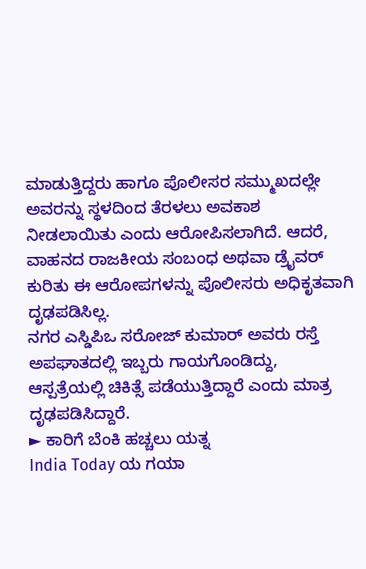ಮಾಡುತ್ತಿದ್ದರು ಹಾಗೂ ಪೊಲೀಸರ ಸಮ್ಮುಖದಲ್ಲೇ ಅವರನ್ನು ಸ್ಥಳದಿಂದ ತೆರಳಲು ಅವಕಾಶ ನೀಡಲಾಯಿತು ಎಂದು ಆರೋಪಿಸಲಾಗಿದೆ. ಆದರೆ, ವಾಹನದ ರಾಜಕೀಯ ಸಂಬಂಧ ಅಥವಾ ಡ್ರೈವರ್ ಕುರಿತು ಈ ಆರೋಪಗಳನ್ನು ಪೊಲೀಸರು ಅಧಿಕೃತವಾಗಿ ದೃಢಪಡಿಸಿಲ್ಲ.
ನಗರ ಎಸ್ಡಿಪಿಒ ಸರೋಜ್ ಕುಮಾರ್ ಅವರು ರಸ್ತೆ ಅಪಘಾತದಲ್ಲಿ ಇಬ್ಬರು ಗಾಯಗೊಂಡಿದ್ದು, ಆಸ್ಪತ್ರೆಯಲ್ಲಿ ಚಿಕಿತ್ಸೆ ಪಡೆಯುತ್ತಿದ್ದಾರೆ ಎಂದು ಮಾತ್ರ ದೃಢಪಡಿಸಿದ್ದಾರೆ.
► ಕಾರಿಗೆ ಬೆಂಕಿ ಹಚ್ಚಲು ಯತ್ನ
India Today ಯ ಗಯಾ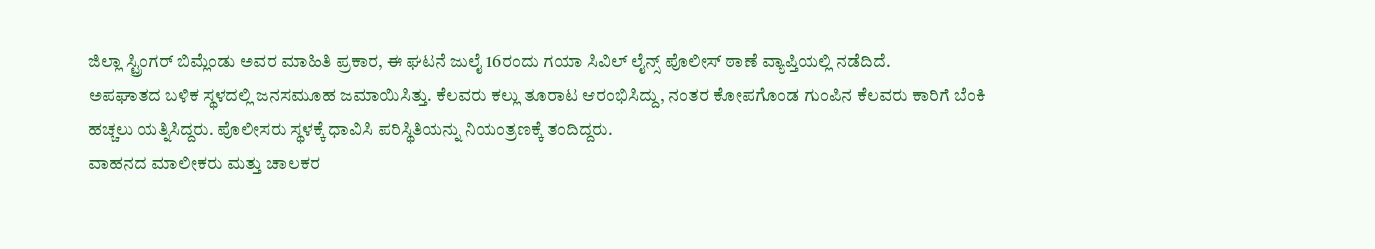ಜಿಲ್ಲಾ ಸ್ಟ್ರಿಂಗರ್ ಬಿಮ್ಲೆಂಡು ಅವರ ಮಾಹಿತಿ ಪ್ರಕಾರ, ಈ ಘಟನೆ ಜುಲೈ 16ರಂದು ಗಯಾ ಸಿವಿಲ್ ಲೈನ್ಸ್ ಪೊಲೀಸ್ ಠಾಣೆ ವ್ಯಾಪ್ತಿಯಲ್ಲಿ ನಡೆದಿದೆ.
ಅಪಘಾತದ ಬಳಿಕ ಸ್ಥಳದಲ್ಲಿ ಜನಸಮೂಹ ಜಮಾಯಿಸಿತ್ತು. ಕೆಲವರು ಕಲ್ಲು ತೂರಾಟ ಆರಂಭಿಸಿದ್ದು, ನಂತರ ಕೋಪಗೊಂಡ ಗುಂಪಿನ ಕೆಲವರು ಕಾರಿಗೆ ಬೆಂಕಿ ಹಚ್ಚಲು ಯತ್ನಿಸಿದ್ದರು. ಪೊಲೀಸರು ಸ್ಥಳಕ್ಕೆ ಧಾವಿಸಿ ಪರಿಸ್ಥಿತಿಯನ್ನು ನಿಯಂತ್ರಣಕ್ಕೆ ತಂದಿದ್ದರು.
ವಾಹನದ ಮಾಲೀಕರು ಮತ್ತು ಚಾಲಕರ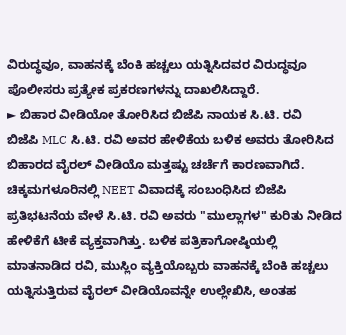ವಿರುದ್ಧವೂ, ವಾಹನಕ್ಕೆ ಬೆಂಕಿ ಹಚ್ಚಲು ಯತ್ನಿಸಿದವರ ವಿರುದ್ಧವೂ ಪೊಲೀಸರು ಪ್ರತ್ಯೇಕ ಪ್ರಕರಣಗಳನ್ನು ದಾಖಲಿಸಿದ್ದಾರೆ.
► ಬಿಹಾರ ವೀಡಿಯೋ ತೋರಿಸಿದ ಬಿಜೆಪಿ ನಾಯಕ ಸಿ.ಟಿ. ರವಿ
ಬಿಜೆಪಿ MLC ಸಿ.ಟಿ. ರವಿ ಅವರ ಹೇಳಿಕೆಯ ಬಳಿಕ ಅವರು ತೋರಿಸಿದ ಬಿಹಾರದ ವೈರಲ್ ವೀಡಿಯೊ ಮತ್ತಷ್ಟು ಚರ್ಚೆಗೆ ಕಾರಣವಾಗಿದೆ.
ಚಿಕ್ಕಮಗಳೂರಿನಲ್ಲಿ NEET ವಿವಾದಕ್ಕೆ ಸಂಬಂಧಿಸಿದ ಬಿಜೆಪಿ ಪ್ರತಿಭಟನೆಯ ವೇಳೆ ಸಿ.ಟಿ. ರವಿ ಅವರು "ಮುಲ್ಲಾಗಳ" ಕುರಿತು ನೀಡಿದ ಹೇಳಿಕೆಗೆ ಟೀಕೆ ವ್ಯಕ್ತವಾಗಿತ್ತು. ಬಳಿಕ ಪತ್ರಿಕಾಗೋಷ್ಠಿಯಲ್ಲಿ ಮಾತನಾಡಿದ ರವಿ, ಮುಸ್ಲಿಂ ವ್ಯಕ್ತಿಯೊಬ್ಬರು ವಾಹನಕ್ಕೆ ಬೆಂಕಿ ಹಚ್ಚಲು ಯತ್ನಿಸುತ್ತಿರುವ ವೈರಲ್ ವೀಡಿಯೊವನ್ನೇ ಉಲ್ಲೇಖಿಸಿ, ಅಂತಹ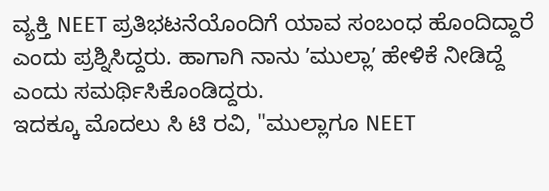ವ್ಯಕ್ತಿ NEET ಪ್ರತಿಭಟನೆಯೊಂದಿಗೆ ಯಾವ ಸಂಬಂಧ ಹೊಂದಿದ್ದಾರೆ ಎಂದು ಪ್ರಶ್ನಿಸಿದ್ದರು. ಹಾಗಾಗಿ ನಾನು ʼಮುಲ್ಲಾʼ ಹೇಳಿಕೆ ನೀಡಿದ್ದೆ ಎಂದು ಸಮರ್ಥಿಸಿಕೊಂಡಿದ್ದರು.
ಇದಕ್ಕೂ ಮೊದಲು ಸಿ ಟಿ ರವಿ, "ಮುಲ್ಲಾಗೂ NEET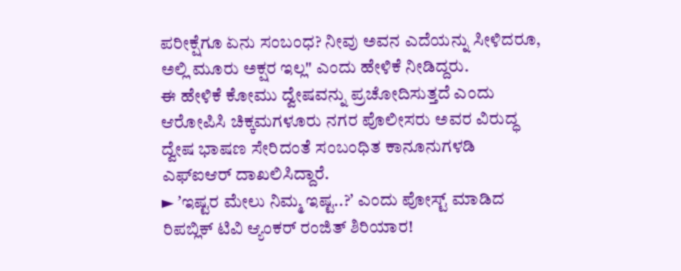ಪರೀಕ್ಷೆಗೂ ಏನು ಸಂಬಂಧ? ನೀವು ಅವನ ಎದೆಯನ್ನು ಸೀಳಿದರೂ, ಅಲ್ಲಿ ಮೂರು ಅಕ್ಷರ ಇಲ್ಲ" ಎಂದು ಹೇಳಿಕೆ ನೀಡಿದ್ದರು.
ಈ ಹೇಳಿಕೆ ಕೋಮು ದ್ವೇಷವನ್ನು ಪ್ರಚೋದಿಸುತ್ತದೆ ಎಂದು ಆರೋಪಿಸಿ ಚಿಕ್ಕಮಗಳೂರು ನಗರ ಪೊಲೀಸರು ಅವರ ವಿರುದ್ಧ ದ್ವೇಷ ಭಾಷಣ ಸೇರಿದಂತೆ ಸಂಬಂಧಿತ ಕಾನೂನುಗಳಡಿ ಎಫ್ಐಆರ್ ದಾಖಲಿಸಿದ್ದಾರೆ.
► ʼಇಷ್ಟರ ಮೇಲು ನಿಮ್ಮ ಇಷ್ಟ..?ʼ ಎಂದು ಪೋಸ್ಟ್ ಮಾಡಿದ ರಿಪಬ್ಲಿಕ್ ಟಿವಿ ಆ್ಯಂಕರ್ ರಂಜಿತ್ ಶಿರಿಯಾರ!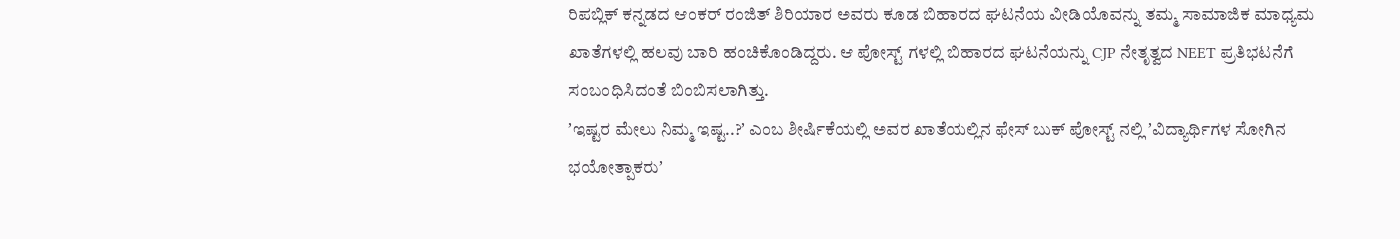ರಿಪಬ್ಲಿಕ್ ಕನ್ನಡದ ಆಂಕರ್ ರಂಜಿತ್ ಶಿರಿಯಾರ ಅವರು ಕೂಡ ಬಿಹಾರದ ಘಟನೆಯ ವೀಡಿಯೊವನ್ನು ತಮ್ಮ ಸಾಮಾಜಿಕ ಮಾಧ್ಯಮ ಖಾತೆಗಳಲ್ಲಿ ಹಲವು ಬಾರಿ ಹಂಚಿಕೊಂಡಿದ್ದರು. ಆ ಪೋಸ್ಟ್ ಗಳಲ್ಲಿ ಬಿಹಾರದ ಘಟನೆಯನ್ನು CJP ನೇತೃತ್ವದ NEET ಪ್ರತಿಭಟನೆಗೆ ಸಂಬಂಧಿಸಿದಂತೆ ಬಿಂಬಿಸಲಾಗಿತ್ತು.
ʼಇಷ್ಟರ ಮೇಲು ನಿಮ್ಮ ಇಷ್ಟ..?ʼ ಎಂಬ ಶೀರ್ಷಿಕೆಯಲ್ಲಿ ಅವರ ಖಾತೆಯಲ್ಲಿನ ಫೇಸ್ ಬುಕ್ ಪೋಸ್ಟ್ ನಲ್ಲಿ ʼವಿದ್ಯಾರ್ಥಿಗಳ ಸೋಗಿನ ಭಯೋತ್ಪಾಕರುʼ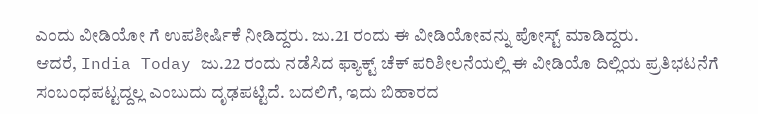ಎಂದು ವೀಡಿಯೋ ಗೆ ಉಪಶೀರ್ಷಿಕೆ ನೀಡಿದ್ದರು. ಜು.21 ರಂದು ಈ ವೀಡಿಯೋವನ್ನು ಪೋಸ್ಟ್ ಮಾಡಿದ್ದರು.
ಆದರೆ, India Today ಜು.22 ರಂದು ನಡೆಸಿದ ಫ್ಯಾಕ್ಟ್ ಚೆಕ್ ಪರಿಶೀಲನೆಯಲ್ಲಿ ಈ ವೀಡಿಯೊ ದಿಲ್ಲಿಯ ಪ್ರತಿಭಟನೆಗೆ ಸಂಬಂಧಪಟ್ಟದ್ದಲ್ಲ ಎಂಬುದು ದೃಢಪಟ್ಟಿದೆ. ಬದಲಿಗೆ, ಇದು ಬಿಹಾರದ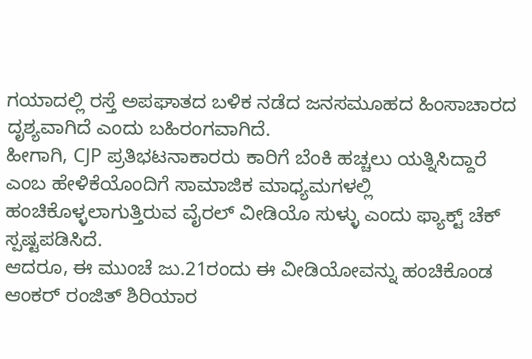ಗಯಾದಲ್ಲಿ ರಸ್ತೆ ಅಪಘಾತದ ಬಳಿಕ ನಡೆದ ಜನಸಮೂಹದ ಹಿಂಸಾಚಾರದ ದೃಶ್ಯವಾಗಿದೆ ಎಂದು ಬಹಿರಂಗವಾಗಿದೆ.
ಹೀಗಾಗಿ, CJP ಪ್ರತಿಭಟನಾಕಾರರು ಕಾರಿಗೆ ಬೆಂಕಿ ಹಚ್ಚಲು ಯತ್ನಿಸಿದ್ದಾರೆ ಎಂಬ ಹೇಳಿಕೆಯೊಂದಿಗೆ ಸಾಮಾಜಿಕ ಮಾಧ್ಯಮಗಳಲ್ಲಿ ಹಂಚಿಕೊಳ್ಳಲಾಗುತ್ತಿರುವ ವೈರಲ್ ವೀಡಿಯೊ ಸುಳ್ಳು ಎಂದು ಫ್ಯಾಕ್ಟ್ ಚೆಕ್ ಸ್ಪಷ್ಟಪಡಿಸಿದೆ.
ಆದರೂ, ಈ ಮುಂಚೆ ಜು.21ರಂದು ಈ ವೀಡಿಯೋವನ್ನು ಹಂಚಿಕೊಂಡ ಆಂಕರ್ ರಂಜಿತ್ ಶಿರಿಯಾರ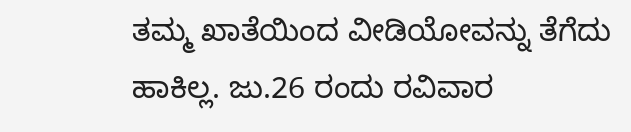ತಮ್ಮ ಖಾತೆಯಿಂದ ವೀಡಿಯೋವನ್ನು ತೆಗೆದು ಹಾಕಿಲ್ಲ. ಜು.26 ರಂದು ರವಿವಾರ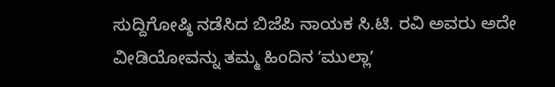ಸುದ್ದಿಗೋಷ್ಠಿ ನಡೆಸಿದ ಬಿಜೆಪಿ ನಾಯಕ ಸಿ.ಟಿ. ರವಿ ಅವರು ಅದೇ ವೀಡಿಯೋವನ್ನು ತಮ್ಮ ಹಿಂದಿನ ʼಮುಲ್ಲಾʼ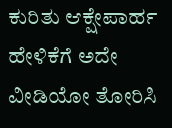ಕುರಿತು ಆಕ್ಷೇಪಾರ್ಹ ಹೇಳಿಕೆಗೆ ಅದೇ ವೀಡಿಯೋ ತೋರಿಸಿ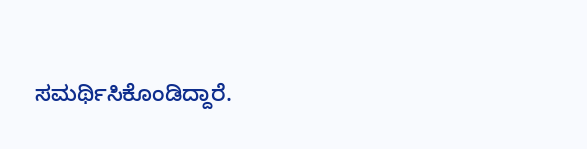ಸಮರ್ಥಿಸಿಕೊಂಡಿದ್ದಾರೆ.